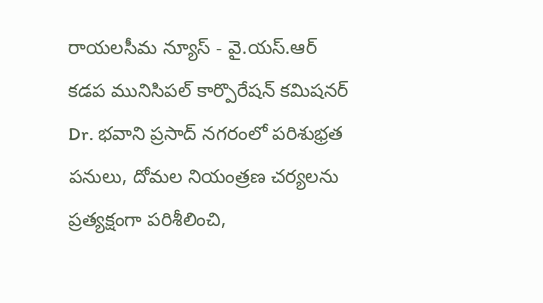రాయలసీమ న్యూస్ - వై.యస్.ఆర్
కడప మునిసిపల్ కార్పొరేషన్ కమిషనర్ Dr. భవాని ప్రసాద్ నగరంలో పరిశుభ్రత పనులు, దోమల నియంత్రణ చర్యలను ప్రత్యక్షంగా పరిశీలించి,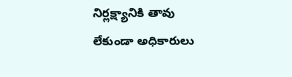నిర్లక్ష్యానికి తావు లేకుండా అధికారులు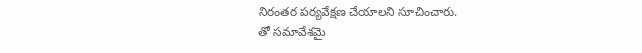నిరంతర పర్యవేక్షణ చేయాలని సూచించారు.
తో సమావేశమై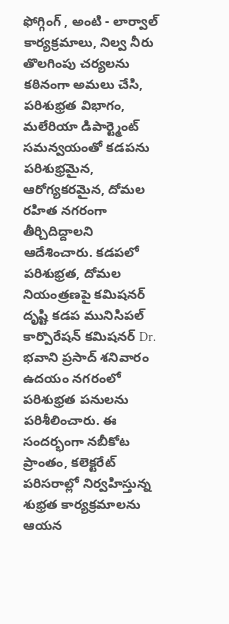ఫోగ్గింగ్ , అంటి - లార్వాల్ కార్యక్రమాలు, నిల్వ నీరు తొలగింపు చర్యలను కఠినంగా అమలు చేసి, పరిశుభ్రత విభాగం, మలేరియా డిపార్ట్మెంట్ సమన్వయంతో కడపను పరిశుభ్రమైన, ఆరోగ్యకరమైన, దోమల రహిత నగరంగా తీర్చిదిద్దాలని ఆదేశించారు. కడపలో పరిశుభ్రత, దోమల నియంత్రణపై కమిషనర్ దృష్టి కడప మునిసిపల్ కార్పొరేషన్ కమిషనర్ Dr.
భవాని ప్రసాద్ శనివారం ఉదయం నగరంలో పరిశుభ్రత పనులను పరిశీలించారు. ఈ సందర్భంగా నబీకోట ప్రాంతం, కలెక్టరేట్ పరిసరాల్లో నిర్వహిస్తున్న శుభ్రత కార్యక్రమాలను ఆయన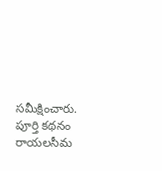సమీక్షించారు.
పూర్తి కథనం రాయలసీమ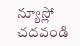న్యూస్లో చదవండి